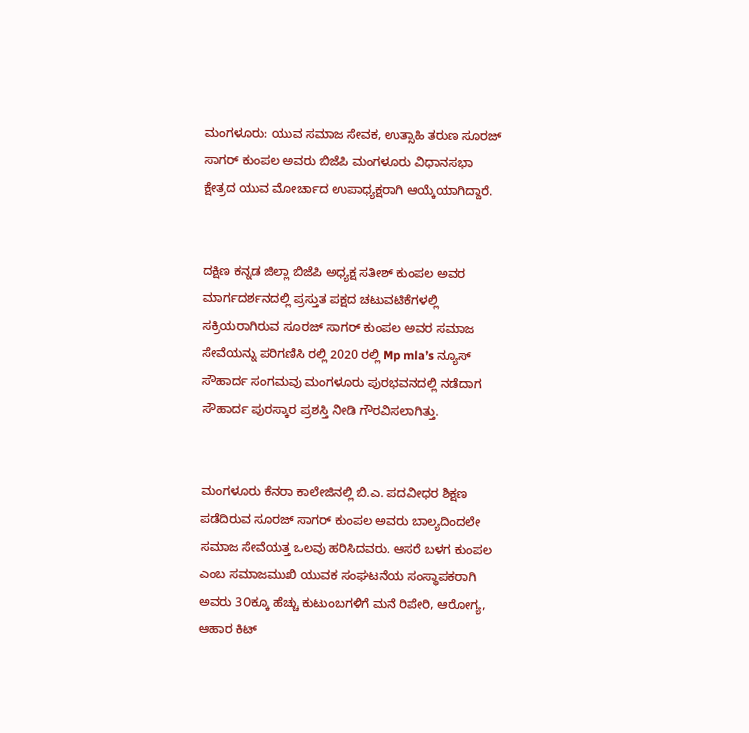ಮಂಗಳೂರು: ಯುವ ಸಮಾಜ ಸೇವಕ, ಉತ್ಸಾಹಿ ತರುಣ ಸೂರಜ್ ಸಾಗರ್ ಕುಂಪಲ ಅವರು ಬಿಜೆಪಿ ಮಂಗಳೂರು ವಿಧಾನಸಭಾ ಕ್ಷೇತ್ರದ ಯುವ ಮೋರ್ಚಾದ ಉಪಾಧ್ಯಕ್ಷರಾಗಿ ಆಯ್ಕೆಯಾಗಿದ್ದಾರೆ.


ದಕ್ಷಿಣ ಕನ್ನಡ ಜಿಲ್ಲಾ ಬಿಜೆಪಿ ಅಧ್ಯಕ್ಷ ಸತೀಶ್ ಕುಂಪಲ ಅವರ ಮಾರ್ಗದರ್ಶನದಲ್ಲಿ ಪ್ರಸ್ತುತ ಪಕ್ಷದ ಚಟುವಟಿಕೆಗಳಲ್ಲಿ ಸಕ್ರಿಯರಾಗಿರುವ ಸೂರಜ್ ಸಾಗರ್ ಕುಂಪಲ ಅವರ ಸಮಾಜ ಸೇವೆಯನ್ನು ಪರಿಗಣಿಸಿ ರಲ್ಲಿ 2020 ರಲ್ಲಿ Mp mla’s ನ್ಯೂಸ್ ಸೌಹಾರ್ದ ಸಂಗಮವು ಮಂಗಳೂರು ಪುರಭವನದಲ್ಲಿ ನಡೆದಾಗ ಸೌಹಾರ್ದ ಪುರಸ್ಕಾರ ಪ್ರಶಸ್ತಿ ನೀಡಿ ಗೌರವಿಸಲಾಗಿತ್ತು.


ಮಂಗಳೂರು ಕೆನರಾ ಕಾಲೇಜಿನಲ್ಲಿ ಬಿ.ಎ. ಪದವೀಧರ ಶಿಕ್ಷಣ ಪಡೆದಿರುವ ಸೂರಜ್ ಸಾಗರ್ ಕುಂಪಲ ಅವರು ಬಾಲ್ಯದಿಂದಲೇ ಸಮಾಜ ಸೇವೆಯತ್ತ ಒಲವು ಹರಿಸಿದವರು. ಆಸರೆ ಬಳಗ ಕುಂಪಲ ಎಂಬ ಸಮಾಜಮುಖಿ ಯುವಕ ಸಂಘಟನೆಯ ಸಂಸ್ಥಾಪಕರಾಗಿ ಅವರು 3೦ಕ್ಕೂ ಹೆಚ್ಚು ಕುಟುಂಬಗಳಿಗೆ ಮನೆ ರಿಪೇರಿ, ಆರೋಗ್ಯ, ಆಹಾರ ಕಿಟ್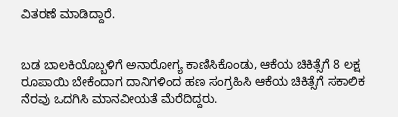ವಿತರಣೆ ಮಾಡಿದ್ದಾರೆ.


ಬಡ ಬಾಲಕಿಯೊಬ್ಬಳಿಗೆ ಅನಾರೋಗ್ಯ ಕಾಣಿಸಿಕೊಂಡು, ಆಕೆಯ ಚಿಕಿತ್ಸೆಗೆ 8 ಲಕ್ಷ ರೂಪಾಯಿ ಬೇಕೆಂದಾಗ ದಾನಿಗಳಿಂದ ಹಣ ಸಂಗ್ರಹಿಸಿ ಆಕೆಯ ಚಿಕಿತ್ಸೆಗೆ ಸಕಾಲಿಕ ನೆರವು ಒದಗಿಸಿ ಮಾನವೀಯತೆ ಮೆರೆದಿದ್ದರು.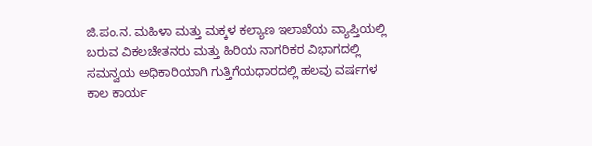ಜಿ.ಪಂ.ನ. ಮಹಿಳಾ ಮತ್ತು ಮಕ್ಕಳ ಕಲ್ಯಾಣ ಇಲಾಖೆಯ ವ್ಯಾಪ್ತಿಯಲ್ಲಿ ಬರುವ ವಿಕಲಚೇತನರು ಮತ್ತು ಹಿರಿಯ ನಾಗರಿಕರ ವಿಭಾಗದಲ್ಲಿ ಸಮನ್ವಯ ಅಧಿಕಾರಿಯಾಗಿ ಗುತ್ತಿಗೆಯಧಾರದಲ್ಲಿ ಹಲವು ವರ್ಷಗಳ ಕಾಲ ಕಾರ್ಯ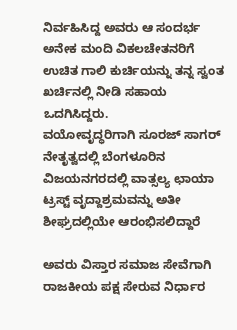ನಿರ್ವಹಿಸಿದ್ದ ಅವರು ಆ ಸಂದರ್ಭ ಅನೇಕ ಮಂದಿ ವಿಕಲಚೇತನರಿಗೆ ಉಚಿತ ಗಾಲಿ ಕುರ್ಚಿಯನ್ನು ತನ್ನ ಸ್ವಂತ ಖರ್ಚಿನಲ್ಲಿ ನೀಡಿ ಸಹಾಯ ಒದಗಿಸಿದ್ದರು.
ವಯೋವೃದ್ಧರಿಗಾಗಿ ಸೂರಜ್ ಸಾಗರ್ ನೇತೃತ್ವದಲ್ಲಿ ಬೆಂಗಳೂರಿನ ವಿಜಯನಗರದಲ್ಲಿ ವಾತ್ಸಲ್ಯ ಛಾಯಾ ಟ್ರಸ್ಟ್ ವೃದ್ದಾಶ್ರಮವನ್ನು ಅತೀ ಶೀಘ್ರದಲ್ಲಿಯೇ ಆರಂಭಿಸಲಿದ್ದಾರೆ

ಅವರು ವಿಸ್ತಾರ ಸಮಾಜ ಸೇವೆಗಾಗಿ ರಾಜಕೀಯ ಪಕ್ಷ ಸೇರುವ ನಿರ್ಧಾರ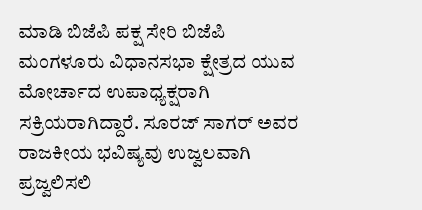ಮಾಡಿ ಬಿಜೆಪಿ ಪಕ್ಷ ಸೇರಿ ಬಿಜೆಪಿ ಮಂಗಳೂರು ವಿಧಾನಸಭಾ ಕ್ಷೇತ್ರದ ಯುವ ಮೋರ್ಚಾದ ಉಪಾಧ್ಯಕ್ಷರಾಗಿ ಸಕ್ರಿಯರಾಗಿದ್ದಾರೆ. ಸೂರಜ್ ಸಾಗರ್ ಅವರ ರಾಜಕೀಯ ಭವಿಷ್ಯವು ಉಜ್ವಲವಾಗಿ ಪ್ರಜ್ವಲಿಸಲಿ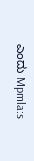ಎಂದು Mpmla:s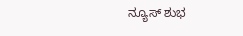ನ್ಯೂಸ್ ಶುಭ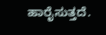ಹಾರೈಸುತ್ತದೆ.